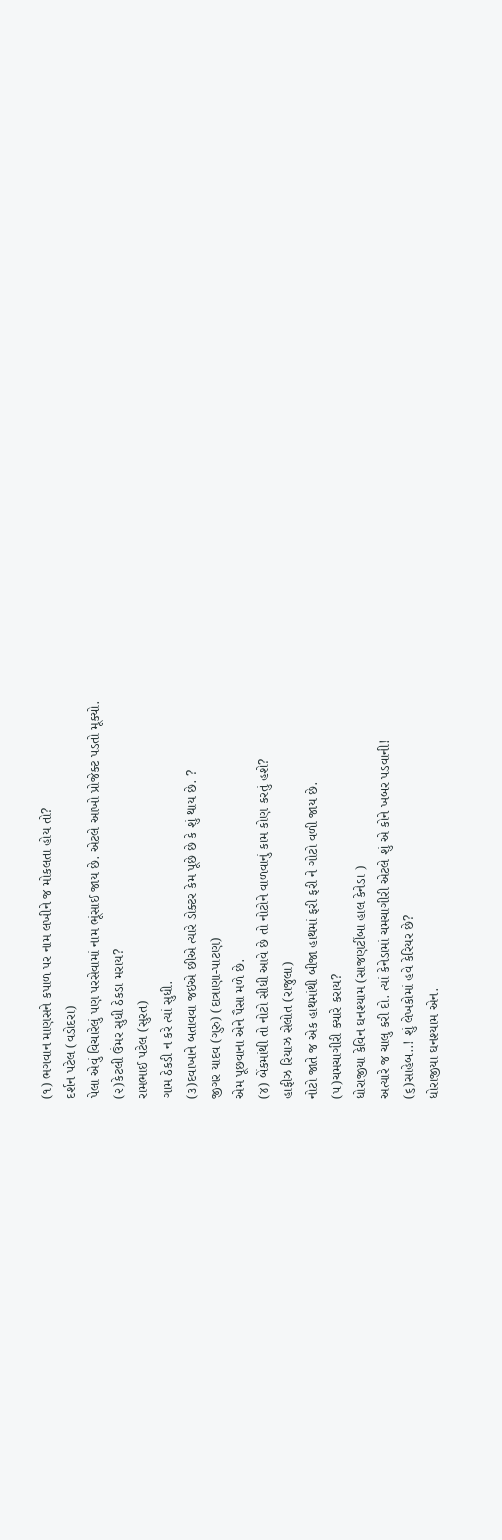(૧) ભગવાન માણસને કપાળ પર નામ લખીને જ મોકલતા હોય તો?
દર્શન પટેલ (વડોદરા)
પેલા એવું વિચારેલું પણ પરસેવામાં નામ ભૂંસાઈ જાય છે. એટલે આખો પ્રોજેક્ટ પડતો મૂક્યો.
(૨)કેટલી ઉંમર સુધી ઠેકડા મરાય?
રામભાઈ પટેલ (સુરત)
ગામ ઠેકડી ન કરે ત્યાં સુધી.
(૩)દવાખાને બતાવવા જઇએ છીએ ત્યારે ડોક્ટર કેમ પૂછે છે કે શું થાય છે. ?
જીગર યાદવ (ગુરુ) (દાત્રાણા-પાટણ)
એમ પૂછવાના એને પૈસા મળે છે.
(૪) બેંકમાંથી તો નોટો સીધી આવે છે તો નોટોને વાળવાનું કામ કોણ કરતું હશે?
હાફીઝ રિયાઝ સેલોત (રાજુલા)
નોટો જાતે જ એક હાથમાંથી બીજા હાથમાં ફરી ફરી ને ગોટો વળી જાય છે.
(૫)ચમચાગીરી ક્યારે કરાય?
ધોરાજીયા કેવિન ઘનશ્યામ (સાજણટીંબા હાલ કેનેડા )
અત્યારે જ ચાલુ કરી દો. ત્યાં કેનેડામાં ચમચાગીરી એટલે શું એ કોને ખબર પડવાની!
(૬)સાહેબ..! શું લેખકોમાં હવે કેરિયર છે?
ધોરાજીયા ઘનશ્યામ એન.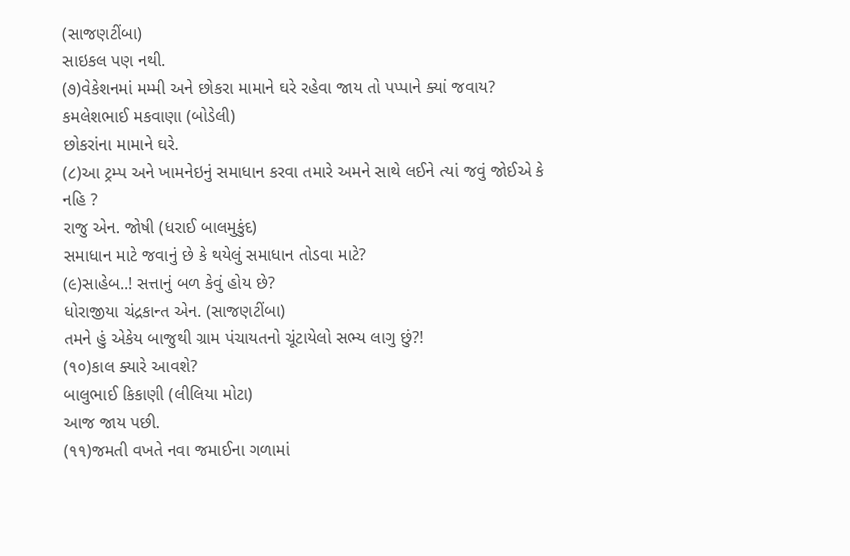(સાજણટીંબા)
સાઇકલ પણ નથી.
(૭)વેકેશનમાં મમ્મી અને છોકરા મામાને ઘરે રહેવા જાય તો પપ્પાને ક્યાં જવાય?
કમલેશભાઈ મકવાણા (બોડેલી)
છોકરાંના મામાને ઘરે.
(૮)આ ટ્રમ્પ અને ખામનેઇનું સમાધાન કરવા તમારે અમને સાથે લઈને ત્યાં જવું જોઈએ કે નહિ ?
રાજુ એન. જોષી (ધરાઈ બાલમુકુંદ)
સમાધાન માટે જવાનું છે કે થયેલું સમાધાન તોડવા માટે?
(૯)સાહેબ..! સત્તાનું બળ કેવું હોય છે?
ધોરાજીયા ચંદ્રકાન્ત એન. (સાજણટીંબા)
તમને હું એકેય બાજુથી ગ્રામ પંચાયતનો ચૂંટાયેલો સભ્ય લાગુ છું?!
(૧૦)કાલ ક્યારે આવશે?
બાલુભાઈ કિકાણી (લીલિયા મોટા)
આજ જાય પછી.
(૧૧)જમતી વખતે નવા જમાઈના ગળામાં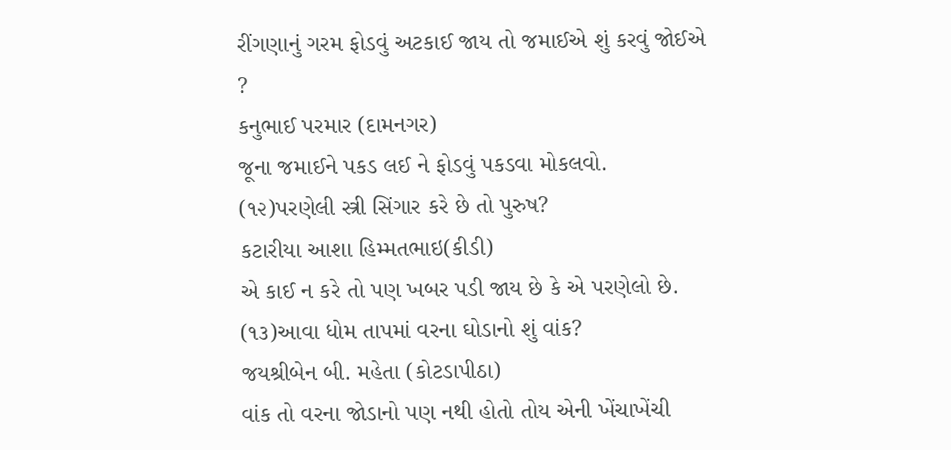રીંગણાનું ગરમ ફોડવું અટકાઈ જાય તો જમાઈએ શું કરવું જોઈએ ?
કનુભાઈ પરમાર (દામનગર)
જૂના જમાઈને પકડ લઈ ને ફોડવું પકડવા મોકલવો.
(૧૨)પરણેલી સ્ત્રી સિંગાર કરે છે તો પુરુષ?
કટારીયા આશા હિમ્મતભાઇ(કીડી)
એ કાઈ ન કરે તો પણ ખબર પડી જાય છે કે એ પરણેલો છે.
(૧૩)આવા ધોમ તાપમાં વરના ઘોડાનો શું વાંક?
જયશ્રીબેન બી. મહેતા (કોટડાપીઠા)
વાંક તો વરના જોડાનો પણ નથી હોતો તોય એની ખેંચાખેંચી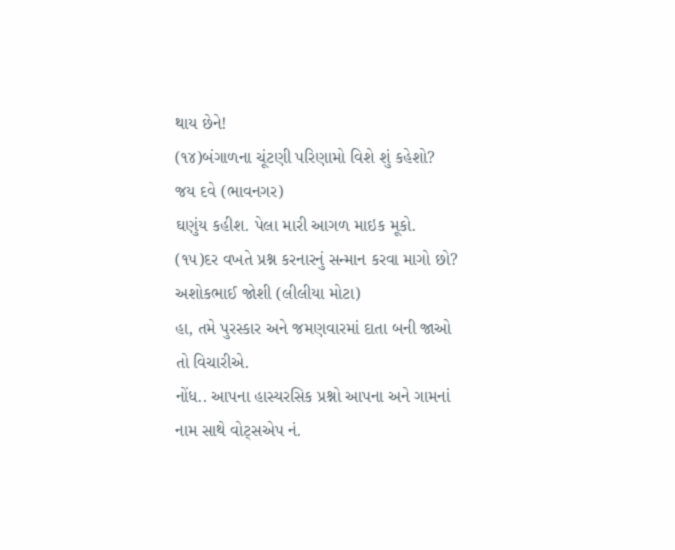થાય છેને!
(૧૪)બંગાળના ચૂંટણી પરિણામો વિશે શું કહેશો?
જય દવે (ભાવનગર)
ઘણુંય કહીશ. પેલા મારી આગળ માઇક મૂકો.
(૧૫)દર વખતે પ્રશ્ન કરનારનું સન્માન કરવા માગો છો?
અશોકભાઈ જોશી (લીલીયા મોટા)
હા, તમે પુરસ્કાર અને જમણવારમાં દાતા બની જાઓ તો વિચારીએ.
નોંધ.. આપના હાસ્યરસિક પ્રશ્નો આપના અને ગામનાં નામ સાથે વોટ્સએપ નં.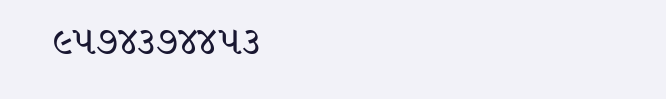૯૫૭૪૩૭૪૪૫૩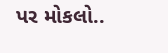પર મોકલો..